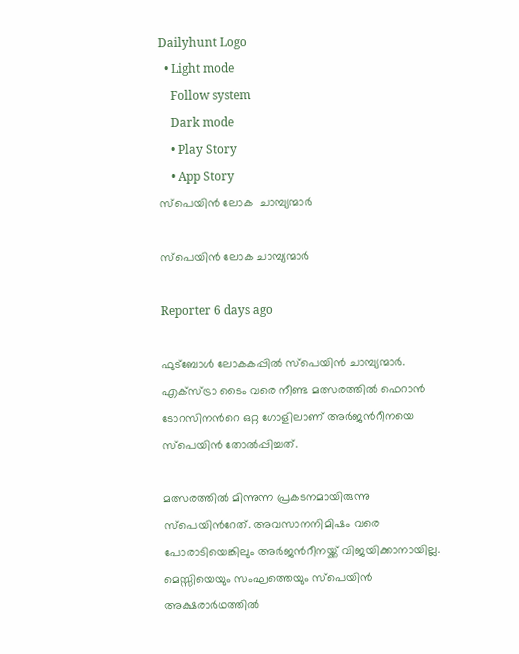Dailyhunt Logo
  • Light mode
    Follow system
    Dark mode
    • Play Story
    • App Story
സ്പെയിൻ ലോക  ചാമ്പ്യന്മാര്‍

സ്പെയിൻ ലോക ചാമ്പ്യന്മാര്‍

Reporter 6 days ago

ഫുട്ബോള്‍ ലോകകപ്പില്‍ സ്പെയിൻ ചാമ്പ്യന്മാർ. എക്സ്ട്രാ ടൈം വരെ നീണ്ട മത്സരത്തില്‍ ഫെറാൻ ടോറസിനൻറെ ഒറ്റ ഗോളിലാണ് അർജൻറീനയെ സ്പെയിൻ തോല്‍പ്പിച്ചത്.

മത്സരത്തില്‍ മിന്നുന്ന പ്രകടനമായിരുന്നു സ്പെയിൻറേത്. അവസാനനിമിഷം വരെ പോരാടിയെങ്കിലും അർജൻറീനയ്ക്ക് വിജയിക്കാനായില്ല. മെസ്സിയെയും സംഘത്തെയും സ്പെയിൻ അക്ഷരാർഥത്തില്‍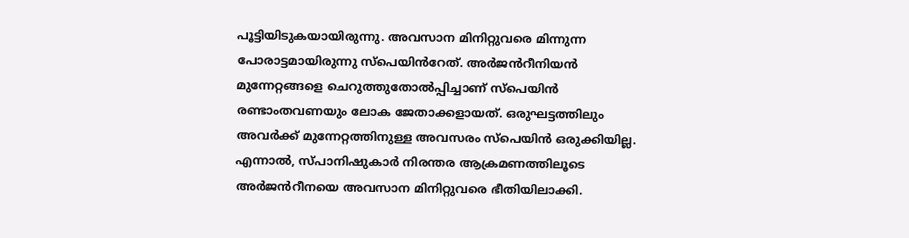പൂട്ടിയിടുകയായിരുന്നു. അവസാന മിനിറ്റുവരെ മിന്നുന്ന പോരാട്ടമായിരുന്നു സ്പെയിൻറേത്. അർജൻറീനിയൻ മുന്നേറ്റങ്ങളെ ചെറുത്തുതോല്‍പ്പിച്ചാണ് സ്പെയിൻ രണ്ടാംതവണയും ലോക ജേതാക്കളായത്. ഒരുഘട്ടത്തിലും അവർക്ക് മുന്നേറ്റത്തിനുള്ള അവസരം സ്പെയിൻ ഒരുക്കിയില്ല. എന്നാല്‍, സ്പാനിഷുകാർ നിരന്തര ആക്രമണത്തിലൂടെ അർജൻറീനയെ അവസാന മിനിറ്റുവരെ ഭീതിയിലാക്കി.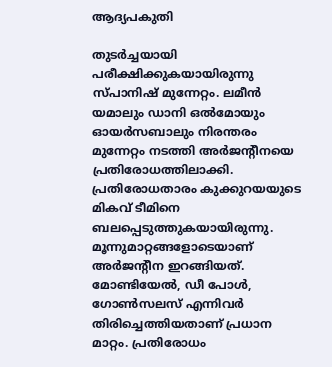ആദ്യപകുതി

തുടര്‍ച്ചയായി പരീക്ഷിക്കുകയായിരുന്നു സ്പാനിഷ് മുന്നേറ്റം. ലമീന്‍ യമാലും ഡാനി ഒല്‍മോയും ഓയര്‍സബാലും നിരന്തരം മുന്നേറ്റം നടത്തി അര്‍ജന്റീനയെ പ്രതിരോധത്തിലാക്കി. പ്രതിരോധതാരം കുക്കുറയയുടെ മികവ് ടീമിനെ ബലപ്പെടുത്തുകയായിരുന്നു.
മൂന്നുമാറ്റങ്ങളോടെയാണ് അര്‍ജന്റീന ഇറങ്ങിയത്. മോണ്ടിയേല്‍, ഡീ പോള്‍, ഗോണ്‍സലസ് എന്നിവര്‍ തിരിച്ചെത്തിയതാണ് പ്രധാന മാറ്റം. പ്രതിരോധം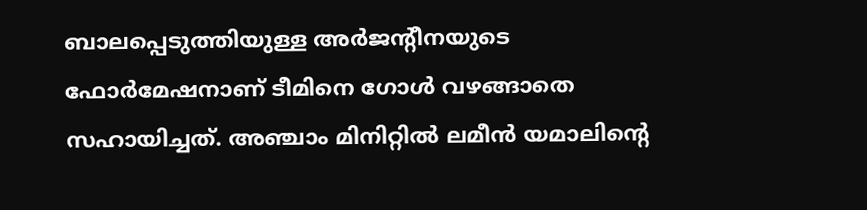ബാലപ്പെടുത്തിയുള്ള അര്‍ജന്റീനയുടെ ഫോര്‍മേഷനാണ് ടീമിനെ ഗോള്‍ വഴങ്ങാതെ സഹായിച്ചത്. അഞ്ചാം മിനിറ്റില്‍ ലമീന്‍ യമാലിന്റെ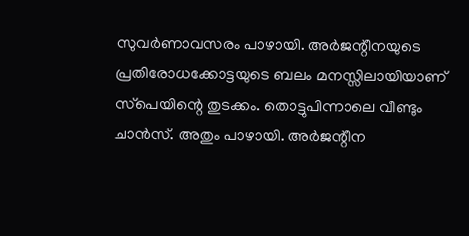സുവര്‍ണാവസരം പാഴായി. അര്‍ജന്റീനയുടെ പ്രതിരോധക്കോട്ടയുടെ ബലം മനസ്സിലായിയാണ് സ്‌പെയിന്റെ തുടക്കം. തൊട്ടുപിന്നാലെ വീണ്ടും ചാന്‍സ്. അതും പാഴായി. അര്‍ജന്റീന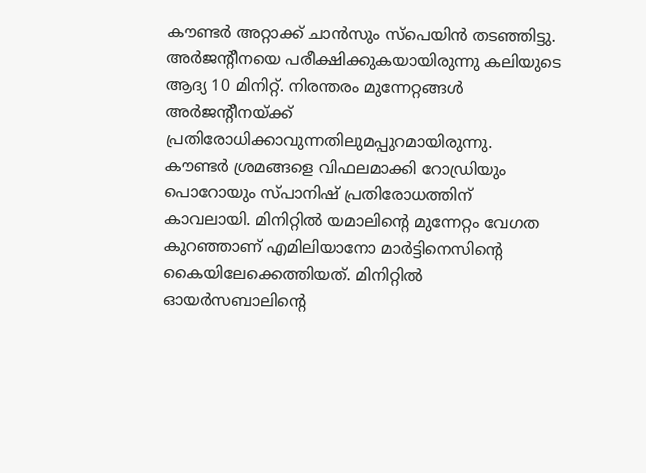കൗണ്ടര്‍ അറ്റാക്ക് ചാന്‍സും സ്‌പെയിന്‍ തടഞ്ഞിട്ടു.
അര്‍ജന്റീനയെ പരീക്ഷിക്കുകയായിരുന്നു കലിയുടെ ആദ്യ 10 മിനിറ്റ്. നിരന്തരം മുന്നേറ്റങ്ങള്‍ അര്‍ജന്റീനയ്ക്ക് പ്രതിരോധിക്കാവുന്നതിലുമപ്പുറമായിരുന്നു. കൗണ്ടര്‍ ശ്രമങ്ങളെ വിഫലമാക്കി റോഡ്രിയും പൊറോയും സ്പാനിഷ് പ്രതിരോധത്തിന് കാവലായി. മിനിറ്റില്‍ യമാലിന്റെ മുന്നേറ്റം വേഗത കുറഞ്ഞാണ് എമിലിയാനോ മാര്‍ട്ടിനെസിന്റെ കൈയിലേക്കെത്തിയത്. മിനിറ്റില്‍ ഓയര്‍സബാലിന്റെ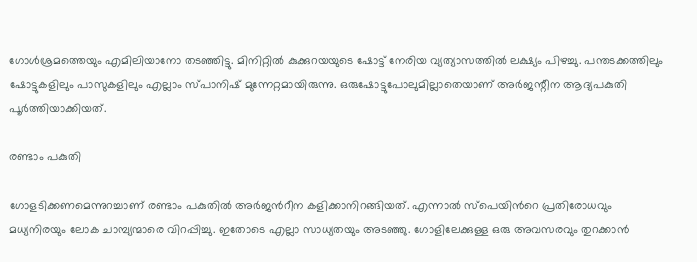ഗോള്‍ശ്രമത്തെയും എമിലിയാനോ തടഞ്ഞിട്ടു. മിനിറ്റില്‍ കുക്കുറയയുടെ ഷോട്ട് നേരിയ വ്യത്യാസത്തില്‍ ലക്ഷ്യം പിഴച്ചു. പന്തടക്കത്തിലും ഷോട്ടുകളിലും പാസുകളിലും എല്ലാം സ്പാനിഷ് മുന്നേറ്റമായിരുന്നു. ഒരുഷോട്ടുപോലുമില്ലാതെയാണ് അര്‍ജന്റീന ആദ്യപകുതി പൂര്‍ത്തിയാക്കിയത്.

രണ്ടാം പകുതി

ഗോളടിക്കണമെന്നുറച്ചാണ് രണ്ടാം പകുതില്‍ അർജൻറീന കളിക്കാനിറങ്ങിയത്. എന്നാല്‍ സ്പെയിൻറെ പ്രതിരോധവും മധ്യനിരയും ലോക ചാമ്പ്യന്മാരെ വിറപ്പിച്ചു. ഇതോടെ എല്ലാ സാധ്യതയും അടഞ്ഞു. ഗോളിലേക്കുള്ള ഒരു അവസരവും തുറക്കാൻ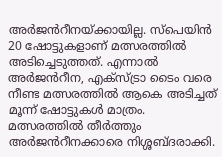അർജൻറീനയ്ക്കായില്ല. സ്പെയിൻ 20 ഷോട്ടുകളാണ് മത്സരത്തില്‍ അടിച്ചെടുത്തത്. എന്നാല്‍ അർജൻറീന, എക്സ്ട്രാ ടൈം വരെ നീണ്ട മത്സരത്തില്‍ ആകെ അടിച്ചത് മൂന്ന് ഷോട്ടുകള്‍ മാത്രം. മത്സരത്തില്‍ തീർത്തും അർജൻറീനക്കാരെ നിശ്ശബ്ദരാക്കി.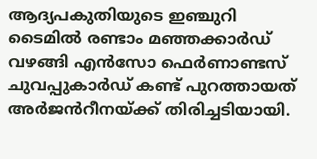ആദ്യപകുതിയുടെ ഇഞ്ചുറി ടൈമില്‍ രണ്ടാം മഞ്ഞക്കാർഡ് വഴങ്ങി എൻസോ ഫെർണാണ്ടസ് ചുവപ്പുകാർഡ് കണ്ട് പുറത്തായത് അർജൻറീനയ്ക്ക് തിരിച്ചടിയായി.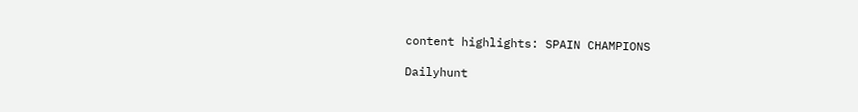content highlights: SPAIN CHAMPIONS

Dailyhunt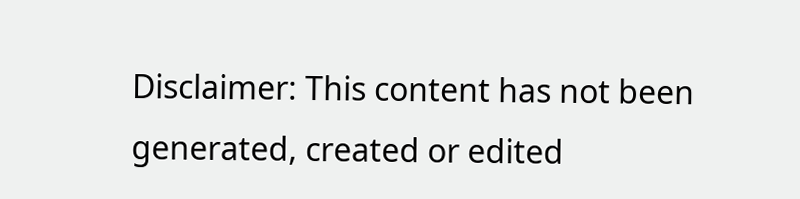Disclaimer: This content has not been generated, created or edited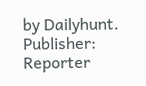by Dailyhunt. Publisher: Reporter